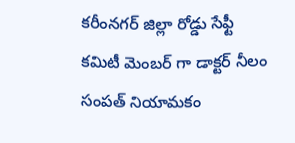కరీంనగర్ జిల్లా రోడ్డు సేఫ్టీ కమిటీ మెంబర్ గా డాక్టర్ నీలం సంపత్ నియామకం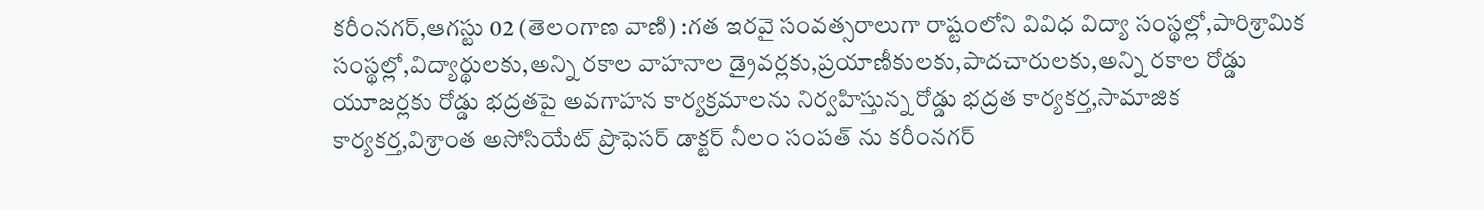కరీంనగర్,ఆగస్టు 02 (తెలంగాణ వాణి) :గత ఇరవై సంవత్సరాలుగా రాష్టంలోని వివిధ విద్యా సంస్థల్లో,పారిశ్రామిక సంస్థల్లో,విద్యార్థులకు,అన్ని రకాల వాహనాల డ్రైవర్లకు,ప్రయాణీకులకు,పాదచారులకు,అన్ని రకాల రోడ్డు యూజర్లకు రోడ్డు భద్రతపై అవగాహన కార్యక్రమాలను నిర్వహిస్తున్న రోడ్డు భద్రత కార్యకర్త,సామాజిక కార్యకర్త,విశ్రాంత అసోసియేట్ ప్రొఫెసర్ డాక్టర్ నీలం సంపత్ ను కరీంనగర్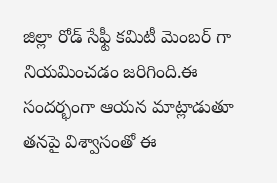జిల్లా రోడ్ సేఫ్టీ కమిటీ మెంబర్ గా నియమించడం జరిగింది.ఈ సందర్భంగా ఆయన మాట్లాడుతూ తనపై విశ్వాసంతో ఈ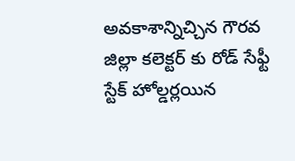అవకాశాన్నిచ్చిన గౌరవ జిల్లా కలెక్టర్ కు రోడ్ సేఫ్టీ స్టేక్ హోల్డర్లయిన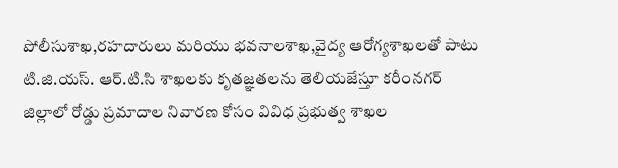పోలీసుశాఖ,రహదారులు మరియు భవనాలశాఖ,వైద్య ఆరోగ్యశాఖలతో పాటు టి.జి.యస్. ఆర్.టి.సి శాఖలకు కృతజ్ఞతలను తెలియజేస్తూ కరీంనగర్ జిల్లాలో రోడ్డు ప్రమాదాల నివారణ కోసం వివిధ ప్రభుత్వ శాఖల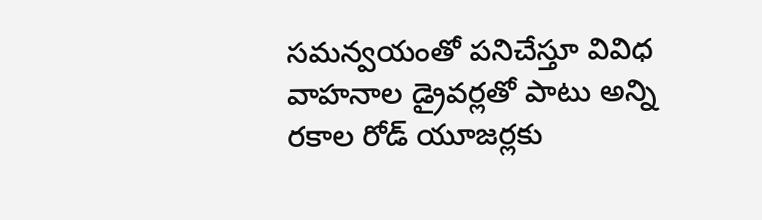సమన్వయంతో పనిచేస్తూ వివిధ వాహనాల డ్రైవర్లతో పాటు అన్ని రకాల రోడ్ యూజర్లకు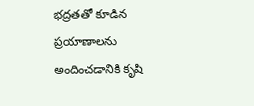భద్రతతో కూడిన ప్రయాణాలను అందించడానికి కృషి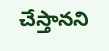చేస్తానని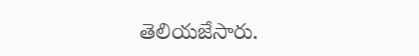తెలియజేసారు.